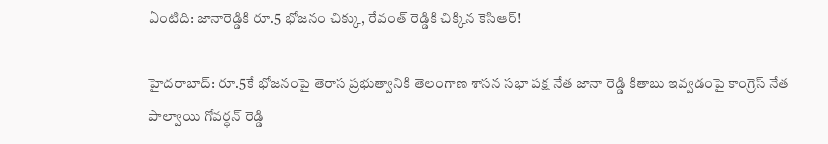ఏంటిది: జానారెడ్డికి రూ.5 భోజనం చిక్కు, రేవంత్ రెడ్డికి చిక్కిన కెసిఆర్!

హైదరాబాద్: రూ.5కే భోజనంపై తెరాస ప్రభుత్వానికి తెలంగాణ శాసన సభా పక్ష నేత జానా రెడ్డి కితాబు ఇవ్వడంపై కాంగ్రెస్ నేత పాల్వాయి గోవర్ధన్ రెడ్డి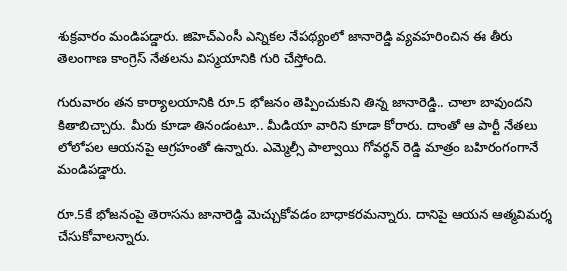శుక్రవారం మండిపడ్డారు. జిహెచ్ఎంసీ ఎన్నికల నేపథ్యంలో జానారెడ్డి వ్యవహరించిన ఈ తీరు తెలంగాణ కాంగ్రెస్ నేతలను విస్మయానికి గురి చేస్తోంది.

గురువారం తన కార్యాలయానికి రూ.5 భోజనం తెప్పించుకుని తిన్న జానారెడ్డి.. చాలా బావుందని కితాబిచ్చారు. మీరు కూడా తినండంటూ.. మీడియా వారిని కూడా కోరారు. దాంతో ఆ పార్టీ నేతలు లోలోపల ఆయనపై ఆగ్రహంతో ఉన్నారు. ఎమ్మెల్సీ పాల్వాయి గోవర్థన్ రెడ్డి మాత్రం బహిరంగంగానే మండిపడ్డారు.

రూ.5కే భోజనంపై తెరాసను జానారెడ్డి మెచ్చుకోవడం బాధాకరమన్నారు. దానిపై ఆయన ఆత్మవిమర్శ చేసుకోవాలన్నారు.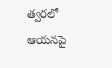త్వరలో ఆయనపై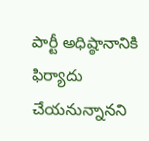పార్టీ అధిష్ఠానానికి ఫిర్యాదు చేయనున్నానని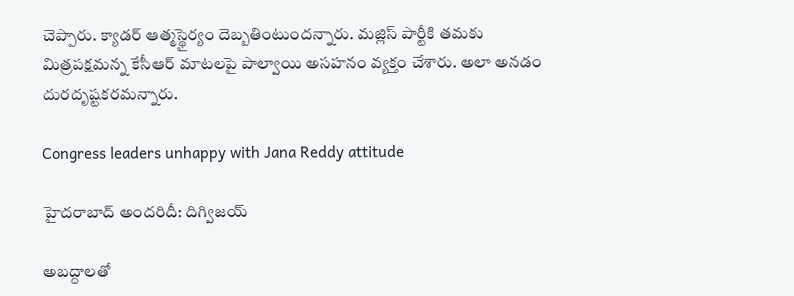చెప్పారు. క్యాడర్ ఆత్మస్థైర్యం దెబ్బతింటుందన్నారు. మజ్లిస్ పార్టీకి తమకు మిత్రపక్షమన్న కేసీఆర్ మాటలపై పాల్వాయి అసహనం వ్యక్తం చేశారు. అలా అనడం దురదృష్టకరమన్నారు.

Congress leaders unhappy with Jana Reddy attitude

హైదరాబాద్ అందరిదీ: దిగ్విజయ్

అబద్దాలతో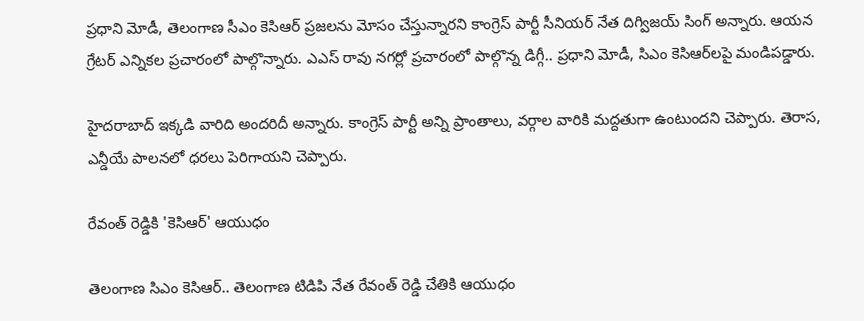ప్రధాని మోడీ, తెలంగాణ సీఎం కెసిఆర్ ప్రజలను మోసం చేస్తున్నారని కాంగ్రెస్ పార్టీ సీనియర్ నేత దిగ్విజయ్ సింగ్ అన్నారు. ఆయన గ్రేటర్ ఎన్నికల ప్రచారంలో పాల్గొన్నారు. ఎఎస్ రావు నగర్లో ప్రచారంలో పాల్గొన్న డిగ్గీ.. ప్రధాని మోడీ, సిఎం కెసిఆర్‌లపై మండిపడ్డారు.

హైదరాబాద్ ఇక్కడి వారిది అందరిదీ అన్నారు. కాంగ్రెస్ పార్టీ అన్ని ప్రాంతాలు, వర్గాల వారికి మద్దతుగా ఉంటుందని చెప్పారు. తెరాస, ఎన్డీయే పాలనలో ధరలు పెరిగాయని చెప్పారు.

రేవంత్ రెడ్డికి 'కెసిఆర్' ఆయుధం

తెలంగాణ సిఎం కెసిఆర్.. తెలంగాణ టిడిపి నేత రేవంత్ రెడ్డి చేతికి ఆయుధం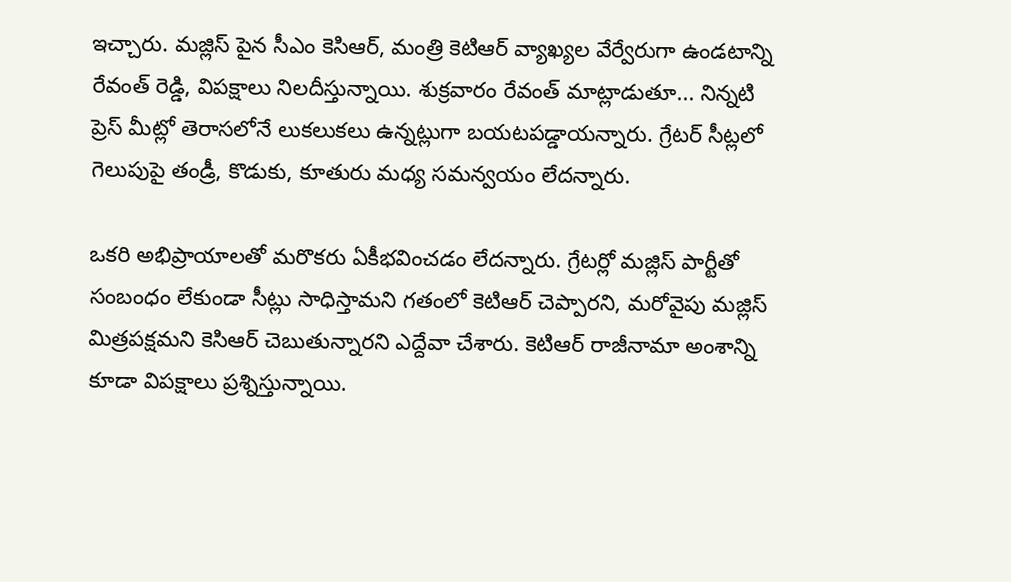ఇచ్చారు. మజ్లిస్ పైన సీఎం కెసిఆర్, మంత్రి కెటిఆర్ వ్యాఖ్యల వేర్వేరుగా ఉండటాన్ని రేవంత్ రెడ్డి, విపక్షాలు నిలదీస్తున్నాయి. శుక్రవారం రేవంత్ మాట్లాడుతూ... నిన్నటి ప్రెస్ మీట్లో తెరాసలోనే లుకలుకలు ఉన్నట్లుగా బయటపడ్డాయన్నారు. గ్రేటర్ సీట్లలో గెలుపుపై తండ్రీ, కొడుకు, కూతురు మధ్య సమన్వయం లేదన్నారు.

ఒకరి అభిప్రాయాలతో మరొకరు ఏకీభవించడం లేదన్నారు. గ్రేటర్లో మజ్లిస్ పార్టీతో సంబంధం లేకుండా సీట్లు సాధిస్తామని గతంలో కెటిఆర్ చెప్పారని, మరోవైపు మజ్లిస్ మిత్రపక్షమని కెసిఆర్ చెబుతున్నారని ఎద్దేవా చేశారు. కెటిఆర్ రాజీనామా అంశాన్ని కూడా విపక్షాలు ప్రశ్నిస్తున్నాయి.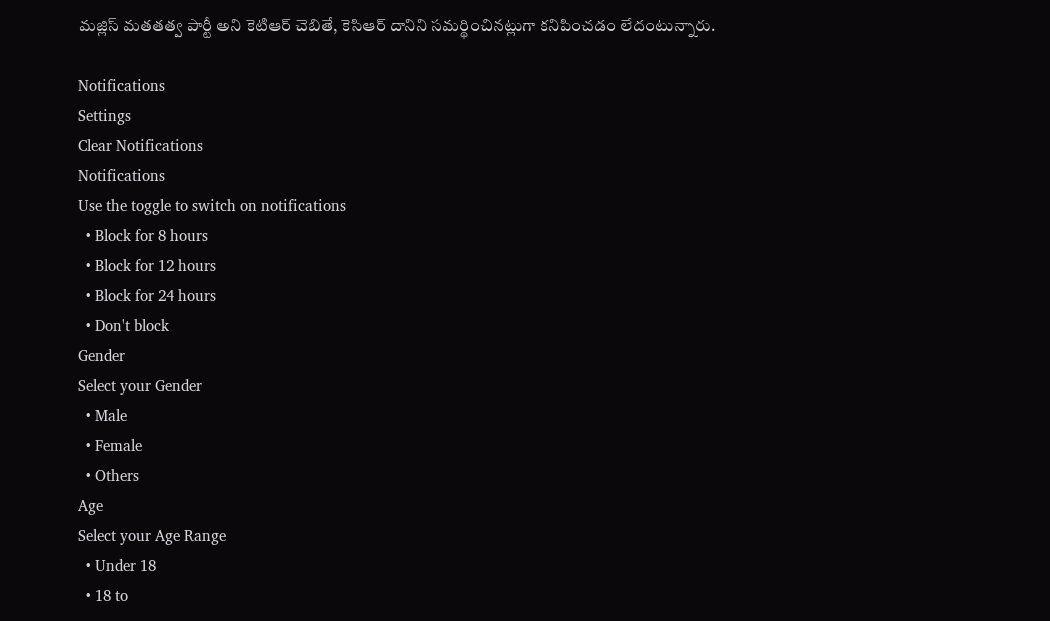మజ్లిస్ మతతత్వ పార్టీ అని కెటిఆర్ చెబితే, కెసిఆర్ దానిని సమర్థించినట్లుగా కనిపించడం లేదంటున్నారు.

Notifications
Settings
Clear Notifications
Notifications
Use the toggle to switch on notifications
  • Block for 8 hours
  • Block for 12 hours
  • Block for 24 hours
  • Don't block
Gender
Select your Gender
  • Male
  • Female
  • Others
Age
Select your Age Range
  • Under 18
  • 18 to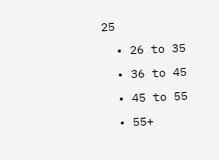25
  • 26 to 35
  • 36 to 45
  • 45 to 55
  • 55+